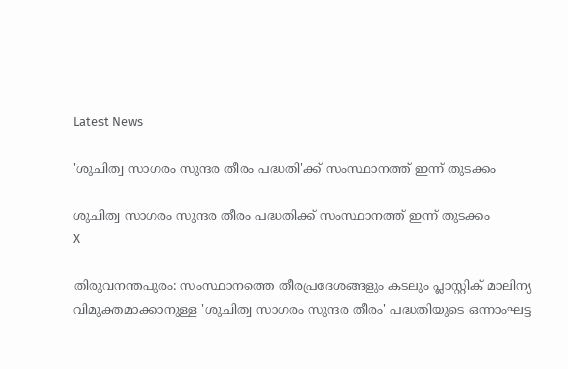Latest News

'ശുചിത്വ സാഗരം സുന്ദര തീരം പദ്ധതി'ക്ക് സംസ്ഥാനത്ത് ഇന്ന് തുടക്കം

ശുചിത്വ സാഗരം സുന്ദര തീരം പദ്ധതിക്ക് സംസ്ഥാനത്ത് ഇന്ന് തുടക്കം
X

തിരുവനന്തപുരം: സംസ്ഥാനത്തെ തീരപ്രദേശങ്ങളും കടലും പ്ലാസ്റ്റിക് മാലിന്യ വിമുക്തമാക്കാനുള്ള 'ശുചിത്വ സാഗരം സുന്ദര തീരം' പദ്ധതിയുടെ ഒന്നാംഘട്ട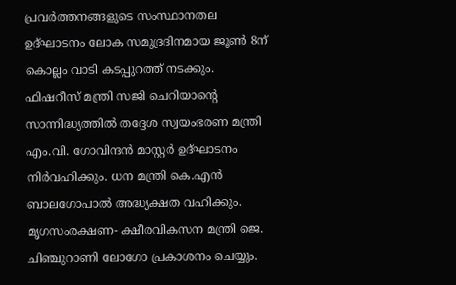പ്രവര്‍ത്തനങ്ങളുടെ സംസ്ഥാനതല ഉദ്ഘാടനം ലോക സമുദ്രദിനമായ ജൂണ്‍ 8ന് കൊല്ലം വാടി കടപ്പുറത്ത് നടക്കും. ഫിഷറീസ് മന്ത്രി സജി ചെറിയാന്റെ സാന്നിദ്ധ്യത്തില്‍ തദ്ദേശ സ്വയംഭരണ മന്ത്രി എം.വി. ഗോവിന്ദന്‍ മാസ്റ്റര്‍ ഉദ്ഘാടനം നിര്‍വഹിക്കും. ധന മന്ത്രി കെ.എന്‍ ബാലഗോപാല്‍ അദ്ധ്യക്ഷത വഹിക്കും. മൃഗസംരക്ഷണ- ക്ഷീരവികസന മന്ത്രി ജെ. ചിഞ്ചുറാണി ലോഗോ പ്രകാശനം ചെയ്യും.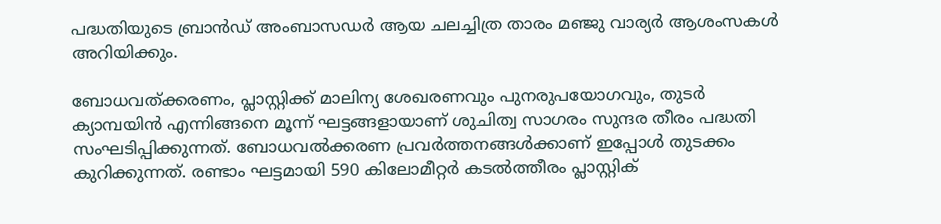പദ്ധതിയുടെ ബ്രാന്‍ഡ് അംബാസഡര്‍ ആയ ചലച്ചിത്ര താരം മഞ്ജു വാര്യര്‍ ആശംസകള്‍ അറിയിക്കും.

ബോധവത്ക്കരണം, പ്ലാസ്റ്റിക്ക് മാലിന്യ ശേഖരണവും പുനരുപയോഗവും, തുടര്‍ ക്യാമ്പയിന്‍ എന്നിങ്ങനെ മൂന്ന് ഘട്ടങ്ങളായാണ് ശുചിത്വ സാഗരം സുന്ദര തീരം പദ്ധതി സംഘടിപ്പിക്കുന്നത്. ബോധവല്‍ക്കരണ പ്രവര്‍ത്തനങ്ങള്‍ക്കാണ് ഇപ്പോള്‍ തുടക്കം കുറിക്കുന്നത്. രണ്ടാം ഘട്ടമായി 590 കിലോമീറ്റര്‍ കടല്‍ത്തീരം പ്ലാസ്റ്റിക്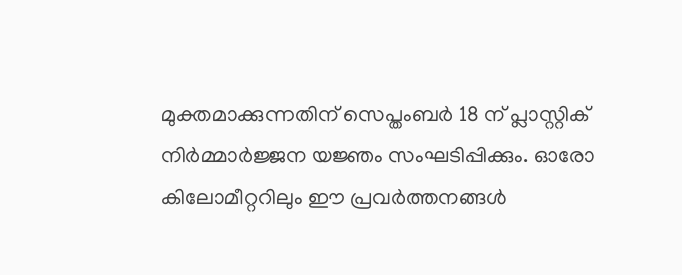മുക്തമാക്കുന്നതിന് സെപ്തംബര്‍ 18 ന് പ്ലാസ്റ്റിക് നിര്‍മ്മാര്‍ജ്ജന യജ്ഞം സംഘടിപ്പിക്കും. ഓരോ കിലോമീറ്ററിലും ഈ പ്രവര്‍ത്തനങ്ങള്‍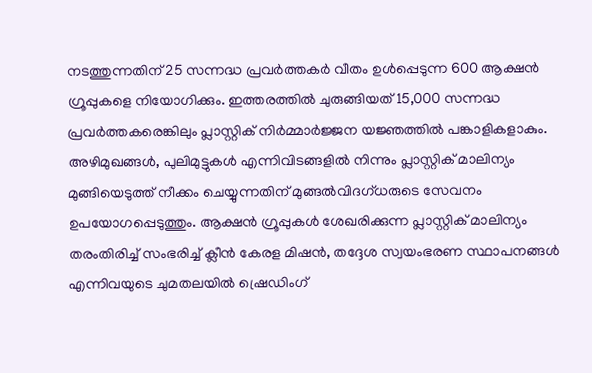നടത്തുന്നതിന് 25 സന്നദ്ധ പ്രവര്‍ത്തകര്‍ വീതം ഉള്‍പ്പെടുന്ന 600 ആക്ഷന്‍ ഗ്രൂപ്പുകളെ നിയോഗിക്കും. ഇത്തരത്തില്‍ ചുരുങ്ങിയത് 15,000 സന്നദ്ധ പ്രവര്‍ത്തകരെങ്കിലും പ്ലാസ്റ്റിക് നിര്‍മ്മാര്‍ജ്ജന യജ്ഞത്തില്‍ പങ്കാളികളാകും. അഴിമുഖങ്ങള്‍, പുലിമുട്ടുകള്‍ എന്നിവിടങ്ങളില്‍ നിന്നും പ്ലാസ്റ്റിക് മാലിന്യം മുങ്ങിയെടുത്ത് നീക്കം ചെയ്യുന്നതിന് മുങ്ങല്‍വിദഗ്ധരുടെ സേവനം ഉപയോഗപ്പെടുത്തും. ആക്ഷന്‍ ഗ്രൂപ്പുകള്‍ ശേഖരിക്കുന്ന പ്ലാസ്റ്റിക് മാലിന്യം തരംതിരിച്ച് സംഭരിച്ച് ക്ലീന്‍ കേരള മിഷന്‍, തദ്ദേശ സ്വയംഭരണ സ്ഥാപനങ്ങള്‍ എന്നിവയുടെ ചുമതലയില്‍ ഷ്രെഡിംഗ്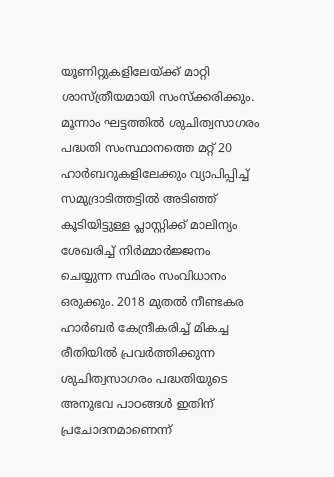യൂണിറ്റുകളിലേയ്ക്ക് മാറ്റി ശാസ്ത്രീയമായി സംസ്‌ക്കരിക്കും. മൂന്നാം ഘട്ടത്തില്‍ ശുചിത്വസാഗരം പദ്ധതി സംസ്ഥാനത്തെ മറ്റ് 20 ഹാര്‍ബറുകളിലേക്കും വ്യാപിപ്പിച്ച് സമുദ്രാടിത്തട്ടില്‍ അടിഞ്ഞ് കൂടിയിട്ടുള്ള പ്ലാസ്റ്റിക്ക് മാലിന്യം ശേഖരിച്ച് നിര്‍മ്മാര്‍ജ്ജനം ചെയ്യുന്ന സ്ഥിരം സംവിധാനം ഒരുക്കും. 2018 മുതല്‍ നീണ്ടകര ഹാര്‍ബര്‍ കേന്ദ്രീകരിച്ച് മികച്ച രീതിയില്‍ പ്രവര്‍ത്തിക്കുന്ന ശുചിത്വസാഗരം പദ്ധതിയുടെ അനുഭവ പാഠങ്ങള്‍ ഇതിന് പ്രചോദനമാണെന്ന്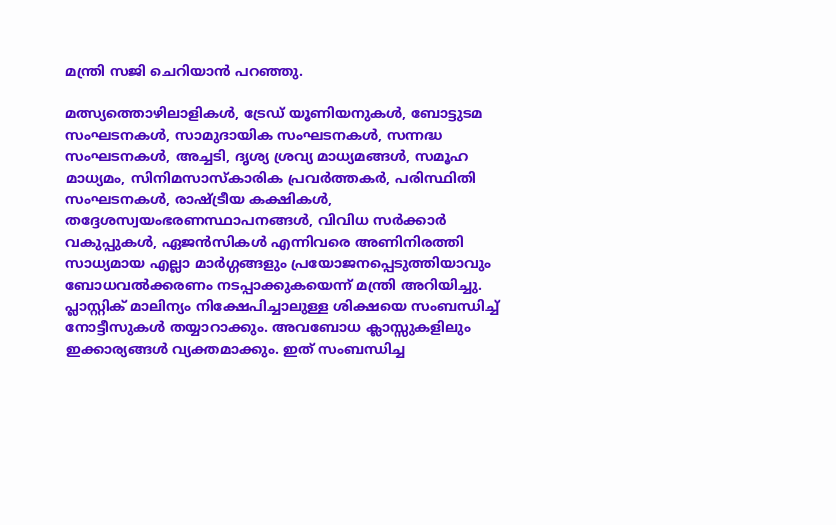മന്ത്രി സജി ചെറിയാന്‍ പറഞ്ഞു.

മത്സ്യത്തൊഴിലാളികള്‍, ട്രേഡ് യൂണിയനുകള്‍, ബോട്ടുടമ സംഘടനകള്‍, സാമുദായിക സംഘടനകള്‍, സന്നദ്ധ സംഘടനകള്‍, അച്ചടി, ദൃശ്യ ശ്രവ്യ മാധ്യമങ്ങള്‍, സമൂഹ മാധ്യമം, സിനിമസാസ്‌കാരിക പ്രവര്‍ത്തകര്‍, പരിസ്ഥിതി സംഘടനകള്‍, രാഷ്ട്രീയ കക്ഷികള്‍, തദ്ദേശസ്വയംഭരണസ്ഥാപനങ്ങള്‍, വിവിധ സര്‍ക്കാര്‍ വകുപ്പുകള്‍, ഏജന്‍സികള്‍ എന്നിവരെ അണിനിരത്തി സാധ്യമായ എല്ലാ മാര്‍ഗ്ഗങ്ങളും പ്രയോജനപ്പെടുത്തിയാവും ബോധവല്‍ക്കരണം നടപ്പാക്കുകയെന്ന് മന്ത്രി അറിയിച്ചു. പ്ലാസ്റ്റിക് മാലിന്യം നിക്ഷേപിച്ചാലുള്ള ശിക്ഷയെ സംബന്ധിച്ച് നോട്ടീസുകള്‍ തയ്യാറാക്കും. അവബോധ ക്ലാസ്സുകളിലും ഇക്കാര്യങ്ങള്‍ വ്യക്തമാക്കും. ഇത് സംബന്ധിച്ച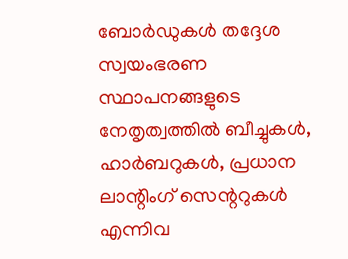ബോര്‍ഡുകള്‍ തദ്ദേശ സ്വയംഭരണ സ്ഥാപനങ്ങളുടെ നേതൃത്വത്തില്‍ ബീച്ചുകള്‍, ഹാര്‍ബറുകള്‍, പ്രധാന ലാന്റിംഗ് സെന്ററുകള്‍ എന്നിവ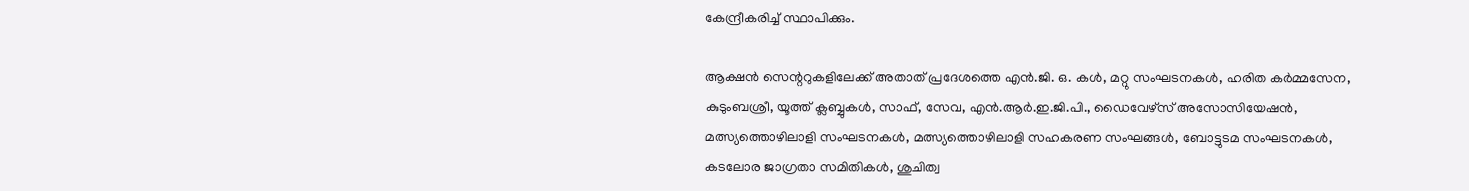കേന്ദ്രീകരിച്ച് സ്ഥാപിക്കും.

ആക്ഷന്‍ സെന്ററുകളിലേക്ക് അതാത് പ്രദേശത്തെ എന്‍.ജി. ഒ. കള്‍, മറ്റു സംഘടനകള്‍, ഹരിത കര്‍മ്മസേന, കുടുംബശ്രീ, യൂത്ത് ക്ലബ്ബുകള്‍, സാഫ്, സേവ, എന്‍.ആര്‍.ഇ.ജി.പി., ഡൈവേഴ്‌സ് അസോസിയേഷന്‍, മത്സ്യത്തൊഴിലാളി സംഘടനകള്‍, മത്സ്യത്തൊഴിലാളി സഹകരണ സംഘങ്ങള്‍, ബോട്ടുടമ സംഘടനകള്‍, കടലോര ജാഗ്രതാ സമിതികള്‍, ശുചിത്വ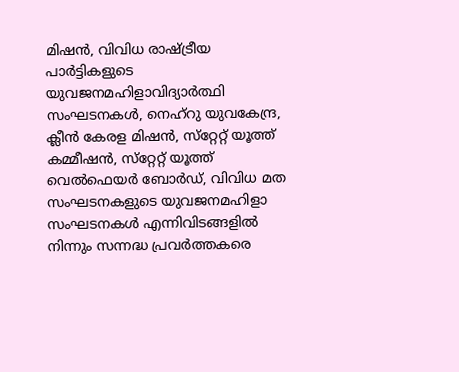മിഷന്‍, വിവിധ രാഷ്ട്രീയ പാര്‍ട്ടികളുടെ യുവജനമഹിളാവിദ്യാര്‍ത്ഥി സംഘടനകള്‍, നെഹ്‌റു യുവകേന്ദ്ര, ക്ലീന്‍ കേരള മിഷന്‍, സ്‌റ്റേറ്റ് യൂത്ത് കമ്മീഷന്‍, സ്‌റ്റേറ്റ് യൂത്ത് വെല്‍ഫെയര്‍ ബോര്‍ഡ്, വിവിധ മത സംഘടനകളുടെ യുവജനമഹിളാ സംഘടനകള്‍ എന്നിവിടങ്ങളില്‍ നിന്നും സന്നദ്ധ പ്രവര്‍ത്തകരെ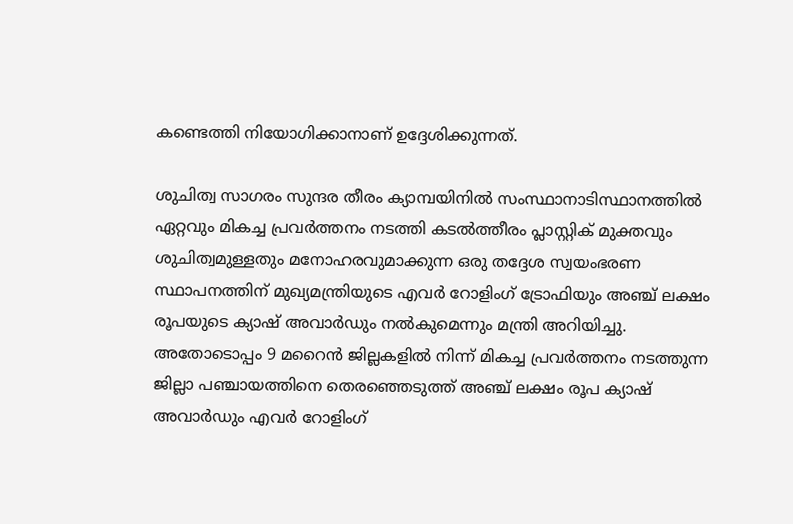കണ്ടെത്തി നിയോഗിക്കാനാണ് ഉദ്ദേശിക്കുന്നത്.

ശുചിത്വ സാഗരം സുന്ദര തീരം ക്യാമ്പയിനില്‍ സംസ്ഥാനാടിസ്ഥാനത്തില്‍ ഏറ്റവും മികച്ച പ്രവര്‍ത്തനം നടത്തി കടല്‍ത്തീരം പ്ലാസ്റ്റിക് മുക്തവും ശുചിത്വമുള്ളതും മനോഹരവുമാക്കുന്ന ഒരു തദ്ദേശ സ്വയംഭരണ സ്ഥാപനത്തിന് മുഖ്യമന്ത്രിയുടെ എവര്‍ റോളിംഗ് ട്രോഫിയും അഞ്ച് ലക്ഷം രൂപയുടെ ക്യാഷ് അവാര്‍ഡും നല്‍കുമെന്നും മന്ത്രി അറിയിച്ചു. അതോടൊപ്പം 9 മറൈന്‍ ജില്ലകളില്‍ നിന്ന് മികച്ച പ്രവര്‍ത്തനം നടത്തുന്ന ജില്ലാ പഞ്ചായത്തിനെ തെരഞ്ഞെടുത്ത് അഞ്ച് ലക്ഷം രൂപ ക്യാഷ് അവാര്‍ഡും എവര്‍ റോളിംഗ്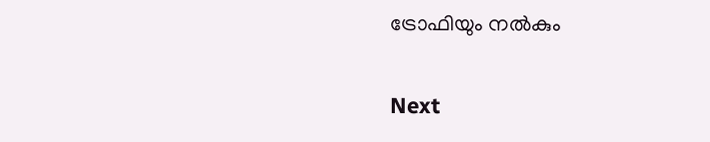ട്രോഫിയും നല്‍കും

Next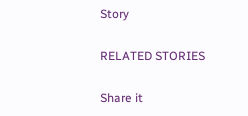Story

RELATED STORIES

Share it